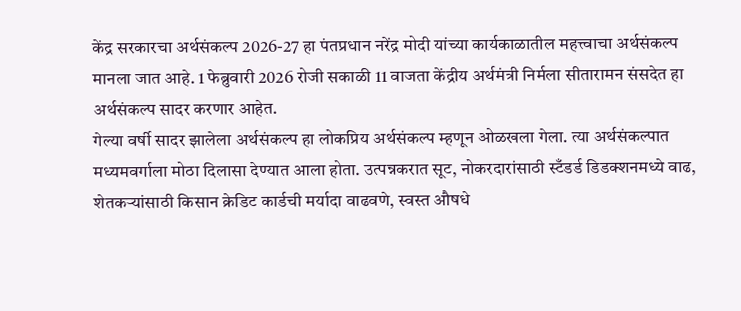केंद्र सरकारचा अर्थसंकल्प 2026-27 हा पंतप्रधान नरेंद्र मोदी यांच्या कार्यकाळातील महत्त्वाचा अर्थसंकल्प मानला जात आहे. 1 फेब्रुवारी 2026 रोजी सकाळी 11 वाजता केंद्रीय अर्थमंत्री निर्मला सीतारामन संसदेत हा अर्थसंकल्प सादर करणार आहेत.
गेल्या वर्षी सादर झालेला अर्थसंकल्प हा लोकप्रिय अर्थसंकल्प म्हणून ओळखला गेला. त्या अर्थसंकल्पात मध्यमवर्गाला मोठा दिलासा देण्यात आला होता. उत्पन्नकरात सूट, नोकरदारांसाठी स्टँडर्ड डिडक्शनमध्ये वाढ, शेतकऱ्यांसाठी किसान क्रेडिट कार्डची मर्यादा वाढवणे, स्वस्त औषधे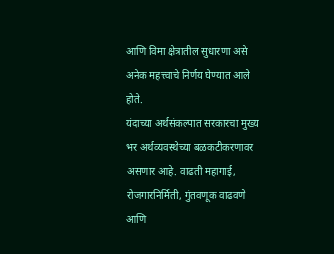आणि विमा क्षेत्रातील सुधारणा असे अनेक महत्त्वाचे निर्णय घेण्यात आले होते.
यंदाच्या अर्थसंकल्पात सरकारचा मुख्य भर अर्थव्यवस्थेच्या बळकटीकरणावर असणार आहे. वाढती महागाई, रोजगारनिर्मिती, गुंतवणूक वाढवणे आणि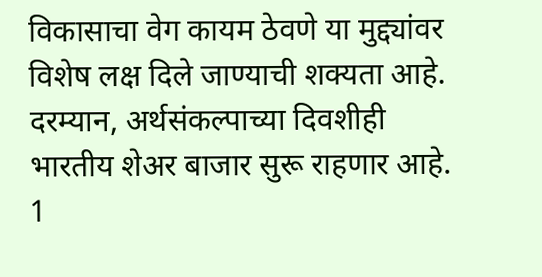विकासाचा वेग कायम ठेवणे या मुद्द्यांवर विशेष लक्ष दिले जाण्याची शक्यता आहे.
दरम्यान, अर्थसंकल्पाच्या दिवशीही भारतीय शेअर बाजार सुरू राहणार आहे. 1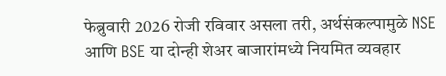फेब्रुवारी 2026 रोजी रविवार असला तरी, अर्थसंकल्पामुळे NSE आणि BSE या दोन्ही शेअर बाजारांमध्ये नियमित व्यवहार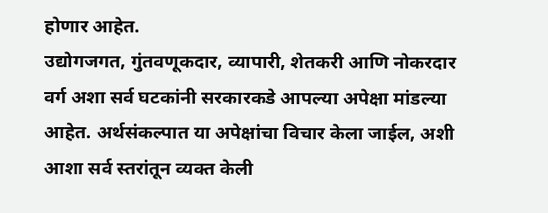होणार आहेत.
उद्योगजगत, गुंतवणूकदार, व्यापारी, शेतकरी आणि नोकरदार वर्ग अशा सर्व घटकांनी सरकारकडे आपल्या अपेक्षा मांडल्या आहेत. अर्थसंकल्पात या अपेक्षांचा विचार केला जाईल, अशी आशा सर्व स्तरांतून व्यक्त केली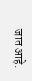जात आहे.